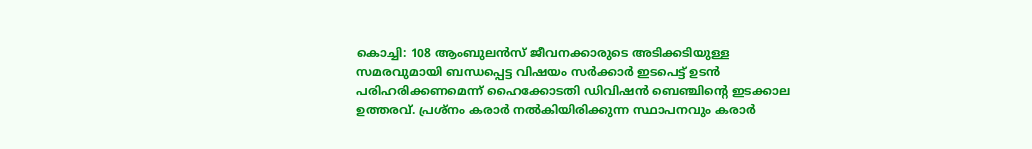കൊച്ചി: 108 ആംബുലൻസ് ജീവനക്കാരുടെ അടിക്കടിയുള്ള സമരവുമായി ബന്ധപ്പെട്ട വിഷയം സർക്കാർ ഇടപെട്ട് ഉടൻ പരിഹരിക്കണമെന്ന് ഹൈക്കോടതി ഡിവിഷൻ ബെഞ്ചിന്‍റെ ഇടക്കാല ഉത്തരവ്. പ്രശ്നം കരാർ നൽകിയിരിക്കുന്ന സ്ഥാപനവും കരാർ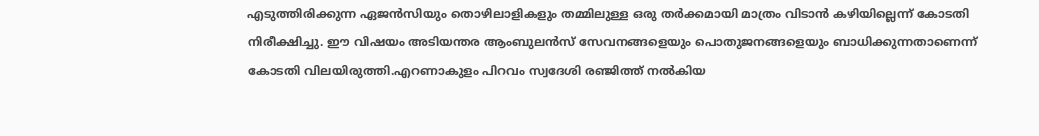എടുത്തിരിക്കുന്ന ഏജൻസിയും തൊഴിലാളികളും തമ്മിലുള്ള ഒരു തർക്കമായി മാത്രം വിടാൻ കഴിയില്ലെന്ന് കോടതി നിരീക്ഷിച്ചു. ഈ വിഷയം അടിയന്തര ആംബുലൻസ് സേവനങ്ങളെയും പൊതുജനങ്ങളെയും ബാധിക്കുന്നതാണെന്ന് കോടതി വിലയിരുത്തി.എറണാകുളം പിറവം സ്വദേശി രഞ്ജിത്ത് നൽകിയ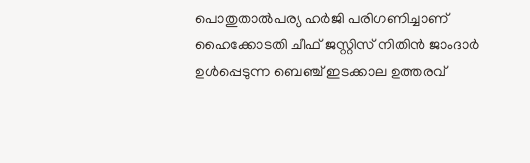പൊതുതാൽപര്യ ഹർജി പരിഗണിച്ചാണ് ഹൈക്കോടതി ചീഫ് ജസ്റ്റിസ് നിതിൻ ജാംദാർ ഉൾപ്പെടുന്ന ബെഞ്ച് ഇടക്കാല ഉത്തരവ്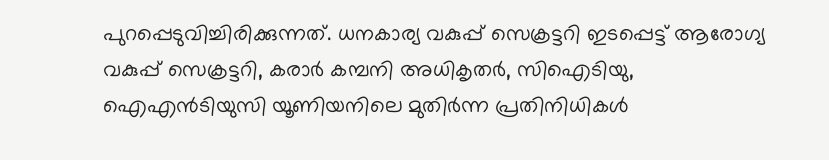പുറപ്പെടുവിച്ചിരിക്കുന്നത്. ധനകാര്യ വകുപ്പ് സെക്രട്ടറി ഇടപ്പെട്ട് ആരോഗ്യ വകുപ്പ് സെക്രട്ടറി, കരാർ കമ്പനി അധികൃതർ, സിഐടിയു, ഐഎൻടിയുസി യൂണിയനിലെ മുതിർന്ന പ്രതിനിധികൾ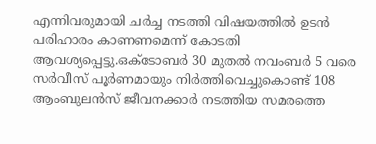എന്നിവരുമായി ചർച്ച നടത്തി വിഷയത്തിൽ ഉടൻ പരിഹാരം കാണണമെന്ന് കോടതി ആവശ്യപ്പെട്ടു.ഒക്ടോബർ 30 മുതൽ നവംബർ 5 വരെ സർവീസ് പൂർണമായും നിർത്തിവെച്ചുകൊണ്ട് 108 ആംബുലൻസ് ജീവനക്കാർ നടത്തിയ സമരത്തെ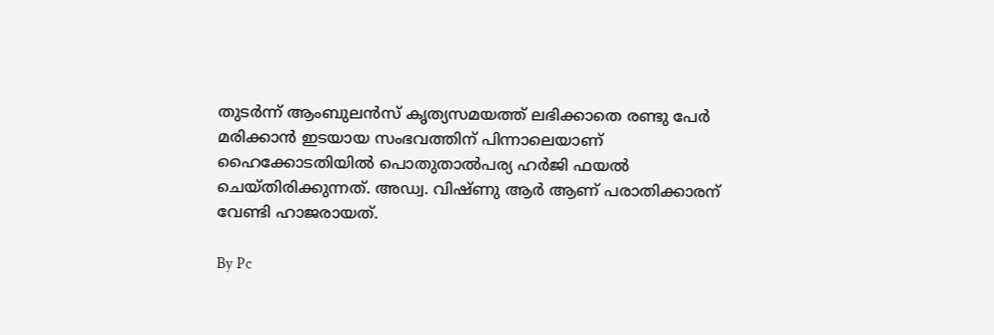തുടർന്ന് ആംബുലൻസ് കൃത്യസമയത്ത് ലഭിക്കാതെ രണ്ടു പേർ മരിക്കാൻ ഇടയായ സംഭവത്തിന് പിന്നാലെയാണ് ഹൈക്കോടതിയിൽ പൊതുതാൽപര്യ ഹർജി ഫയൽ ചെയ്തിരിക്കുന്നത്. അഡ്വ. വിഷ്ണു ആർ ആണ് പരാതിക്കാരന് വേണ്ടി ഹാജരായത്.

By Pc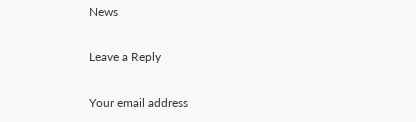News

Leave a Reply

Your email address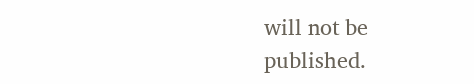will not be published.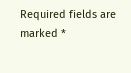Required fields are marked *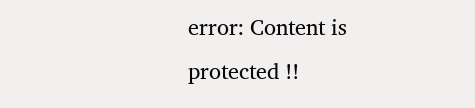error: Content is protected !!